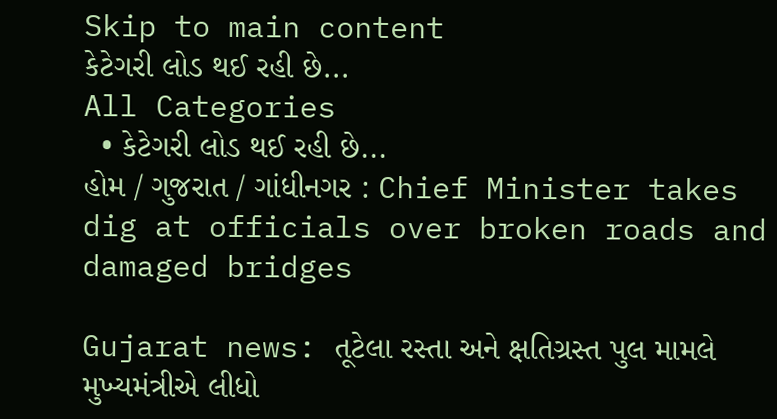Skip to main content
કેટેગરી લોડ થઈ રહી છે...
All Categories
  • કેટેગરી લોડ થઈ રહી છે...
હોમ / ગુજરાત / ગાંધીનગર : Chief Minister takes dig at officials over broken roads and damaged bridges

Gujarat news: તૂટેલા રસ્તા અને ક્ષતિગ્રસ્ત પુલ મામલે મુખ્યમંત્રીએ લીધો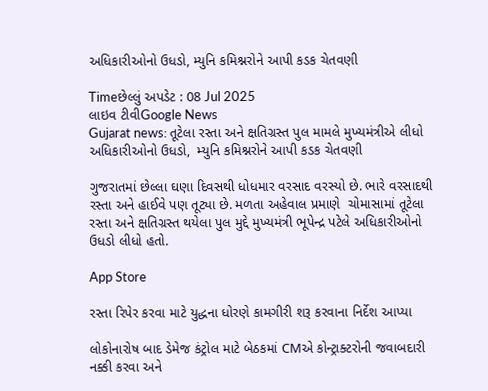અધિકારીઓનો ઉધડો, મ્યુનિ કમિશ્નરોને આપી કડક ચેતવણી

Timeછેલ્લું અપડેટ : 08 Jul 2025
લાઇવ ટીવીGoogle News
Gujarat news: તૂટેલા રસ્તા અને ક્ષતિગ્રસ્ત પુલ મામલે મુખ્યમંત્રીએ લીધો અધિકારીઓનો ઉધડો,  મ્યુનિ કમિશ્નરોને આપી કડક ચેતવણી

ગુજરાતમાં છેલ્લા ઘણા દિવસથી ધોધમાર વરસાદ વરસ્યો છે. ભારે વરસાદથી રસ્તા અને હાઈવે પણ તૂટ્યા છે. મળતા અહેવાલ પ્રમાણે  ચોમાસામાં તૂટેલા રસ્તા અને ક્ષતિગ્રસ્ત થયેલા પુલ મુદ્દે મુખ્યમંત્રી ભૂપેન્દ્ર પટેલે અધિકારીઓનો ઉધડો લીધો હતો.

App Store

રસ્તા રિપેર કરવા માટે યુદ્ધના ધોરણે કામગીરી શરૂ કરવાના નિર્દેશ આપ્યા

લોકોનારોષ બાદ ડેમેજ કંટ્રોલ માટે બેઠકમાં CMએ કોન્ટ્રાક્ટરોની જવાબદારી નક્કી કરવા અને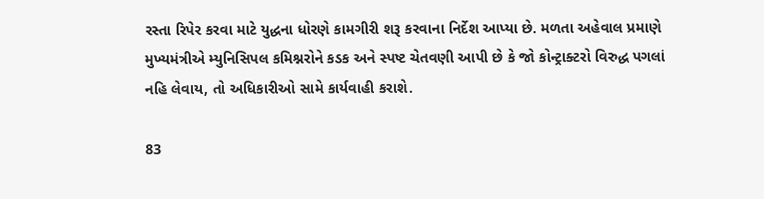રસ્તા રિપેર કરવા માટે યુદ્ધના ધોરણે કામગીરી શરૂ કરવાના નિર્દેશ આપ્યા છે. મળતા અહેવાલ પ્રમાણે મુખ્યમંત્રીએ મ્યુનિસિપલ કમિશ્નરોને કડક અને સ્પષ્ટ ચેતવણી આપી છે કે જો કોન્ટ્રાક્ટરો વિરુદ્ધ પગલાં નહિ લેવાય, તો અધિકારીઓ સામે કાર્યવાહી કરાશે.

83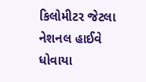કિલોમીટર જેટલા નેશનલ હાઈવે ધોવાયા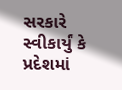સરકારે સ્વીકાર્યું કે પ્રદેશમાં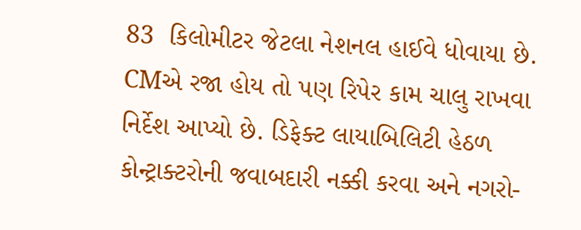83  કિલોમીટર જેટલા નેશનલ હાઈવે ધોવાયા છે. CMએ રજા હોય તો પણ રિપેર કામ ચાલુ રાખવા નિર્દેશ આપ્યો છે. ડિફેક્ટ લાયાબિલિટી હેઠળ કોન્ટ્રાક્ટરોની જવાબદારી નક્કી કરવા અને નગરો-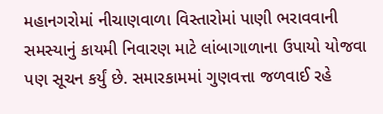મહાનગરોમાં નીચાણવાળા વિસ્તારોમાં પાણી ભરાવવાની સમસ્યાનું કાયમી નિવારણ માટે લાંબાગાળાના ઉપાયો યોજવા પણ સૂચન કર્યું છે. સમારકામમાં ગુણવત્તા જળવાઈ રહે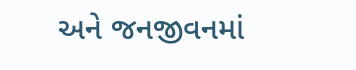અને જનજીવનમાં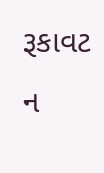રૂકાવટ ન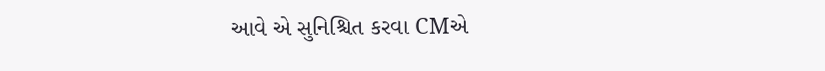આવે એ સુનિશ્ચિત કરવા CMએ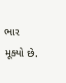ભાર મૂક્યો છે.